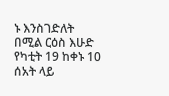ኑ እንስገድለት በሚል ርዕስ እሁድ የካቲት 19 ከቀኑ 10 ሰአት ላይ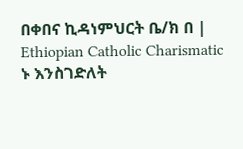በቀበና ኪዳነምህርት ቤ/ክ በ | Ethiopian Catholic Charismatic
ኑ እንስገድለት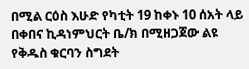በሚል ርዕስ እሁድ የካቲት 19 ከቀኑ 10 ሰአት ላይ በቀበና ኪዳነምህርት ቤ/ክ በሚዘጋጀው ልዩ የቅዱስ ቁርባን ስግደት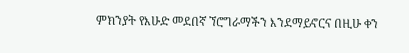ምክንያት የእሁድ መደበኛ ኘሮግራማችን እንደማይኖርና በዚሁ ቀን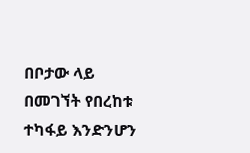በቦታው ላይ በመገኘት የበረከቱ ተካፋይ እንድንሆን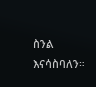ስንል እናሳስባለን።